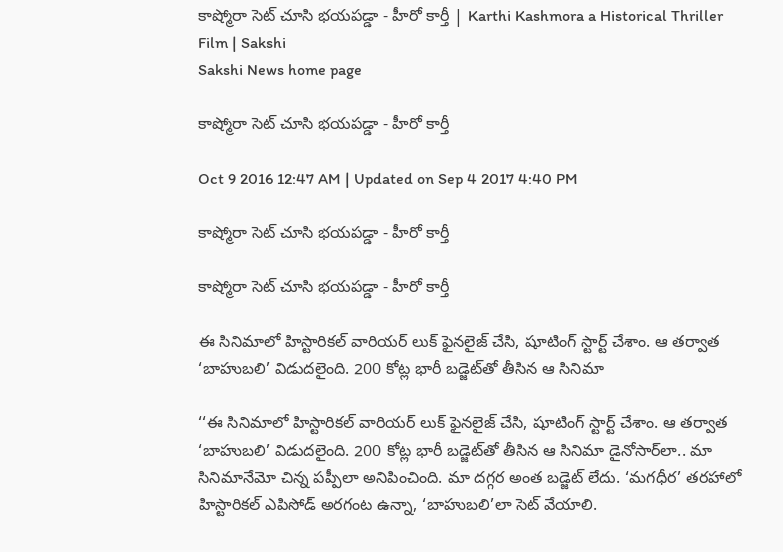కాష్మోరా సెట్ చూసి భయపడ్డా - హీరో కార్తీ | Karthi Kashmora a Historical Thriller Film | Sakshi
Sakshi News home page

కాష్మోరా సెట్ చూసి భయపడ్డా - హీరో కార్తీ

Oct 9 2016 12:47 AM | Updated on Sep 4 2017 4:40 PM

కాష్మోరా సెట్ చూసి భయపడ్డా - హీరో కార్తీ

కాష్మోరా సెట్ చూసి భయపడ్డా - హీరో కార్తీ

ఈ సినిమాలో హిస్టారికల్ వారియర్ లుక్ ఫైనలైజ్ చేసి, షూటింగ్ స్టార్ట్ చేశాం. ఆ తర్వాత ‘బాహుబలి’ విడుదలైంది. 200 కోట్ల భారీ బడ్జెట్‌తో తీసిన ఆ సినిమా

‘‘ఈ సినిమాలో హిస్టారికల్ వారియర్ లుక్ ఫైనలైజ్ చేసి, షూటింగ్ స్టార్ట్ చేశాం. ఆ తర్వాత ‘బాహుబలి’ విడుదలైంది. 200 కోట్ల భారీ బడ్జెట్‌తో తీసిన ఆ సినిమా డైనోసార్‌లా.. మా సినిమానేమో చిన్న పప్పీలా అనిపించింది. మా దగ్గర అంత బడ్జెట్ లేదు. ‘మగధీర’ తరహాలో హిస్టారికల్ ఎపిసోడ్ అరగంట ఉన్నా, ‘బాహుబలి’లా సెట్ వేయాలి.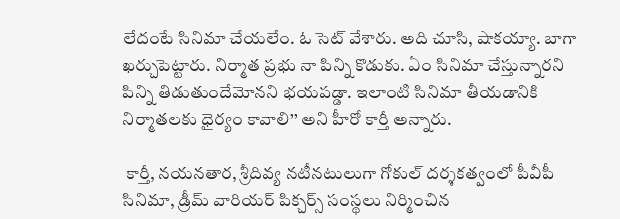లేదంటే సినిమా చేయలేం. ఓ సెట్ వేశారు. అది చూసి, షాకయ్యా. బాగా ఖర్చుపెట్టారు. నిర్మాత ప్రభు నా పిన్ని కొడుకు. ఏం సినిమా చేస్తున్నారని పిన్ని తిడుతుందేమోనని భయపడ్డా. ఇలాంటి సినిమా తీయడానికి నిర్మాతలకు ధైర్యం కావాలి’’ అని హీరో కార్తీ అన్నారు.

 కార్తీ, నయనతార, శ్రీదివ్య నటీనటులుగా గోకుల్ దర్శకత్వంలో పీవీపీ సినిమా, డ్రీమ్ వారియర్ పిక్చర్స్ సంస్థలు నిర్మించిన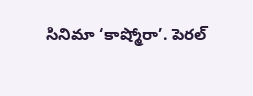సినిమా ‘కాష్మోరా’. పెరల్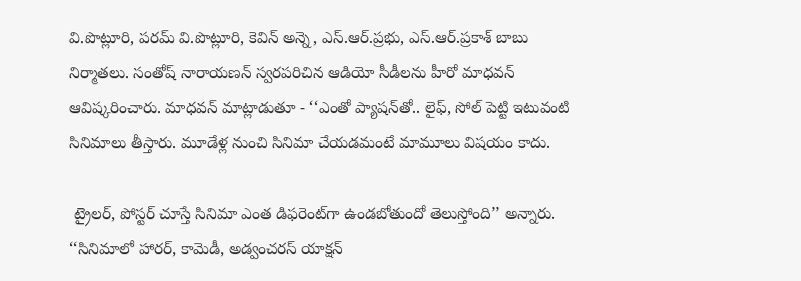వి.పొట్లూరి, పరమ్ వి.పొట్లూరి, కెవిన్ అన్నె, ఎస్.ఆర్.ప్రభు, ఎస్.ఆర్.ప్రకాశ్ బాబు నిర్మాతలు. సంతోష్ నారాయణన్ స్వరపరిచిన ఆడియో సీడీలను హీరో మాధవన్ ఆవిష్కరించారు. మాధవన్ మాట్లాడుతూ - ‘‘ఎంతో ప్యాషన్‌తో.. లైఫ్, సోల్ పెట్టి ఇటువంటి సినిమాలు తీస్తారు. మూడేళ్ల నుంచి సినిమా చేయడమంటే మామూలు విషయం కాదు.

 ట్రైలర్, పోస్టర్ చూస్తే సినిమా ఎంత డిఫరెంట్‌గా ఉండబోతుందో తెలుస్తోంది’’ అన్నారు. ‘‘సినిమాలో హారర్, కామెడీ, అడ్వంచరస్ యాక్షన్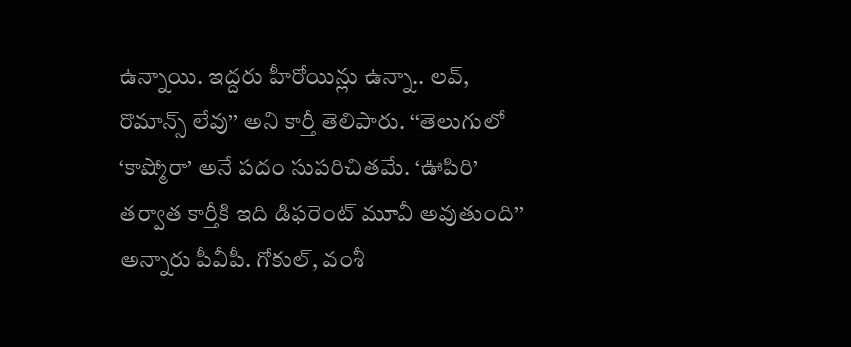ఉన్నాయి. ఇద్దరు హీరోయిన్లు ఉన్నా.. లవ్, రొమాన్స్ లేవు’’ అని కార్తీ తెలిపారు. ‘‘తెలుగులో ‘కాష్మోరా’ అనే పదం సుపరిచితమే. ‘ఊపిరి’ తర్వాత కార్తీకి ఇది డిఫరెంట్ మూవీ అవుతుంది’’ అన్నారు పీవీపీ. గోకుల్, వంశీ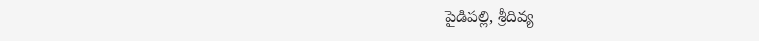పైడిపల్లి, శ్రీదివ్య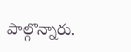పాల్గొన్నారు.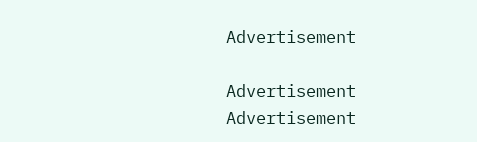Advertisement

Advertisement
Advertisement